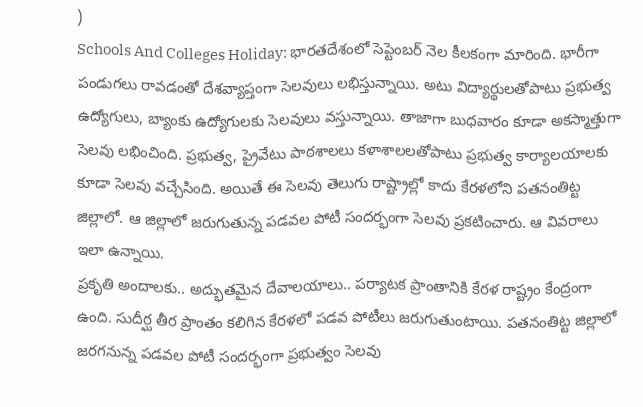)
Schools And Colleges Holiday: భారతదేశంలో సెప్టెంబర్ నెల కీలకంగా మారింది. భారీగా పండుగలు రావడంతో దేశవ్యాప్తంగా సెలవులు లభిస్తున్నాయి. అటు విద్యార్థులతోపాటు ప్రభుత్వ ఉద్యోగులు, బ్యాంకు ఉద్యోగులకు సెలవులు వస్తున్నాయి. తాజాగా బుధవారం కూడా అకస్మాత్తుగా సెలవు లభించింది. ప్రభుత్వ, ప్రైవేటు పాఠశాలలు కళాశాలలతోపాటు ప్రభుత్వ కార్యాలయాలకు కూడా సెలవు వచ్చేసింది. అయితే ఈ సెలవు తెలుగు రాష్ట్రాల్లో కాదు కేరళలోని పతనంతిట్ట జిల్లాలో. ఆ జిల్లాలో జరుగుతున్న పడవల పోటీ సందర్భంగా సెలవు ప్రకటించారు. ఆ వివరాలు ఇలా ఉన్నాయి.
ప్రకృతి అందాలకు.. అద్భుతమైన దేవాలయాలు.. పర్యాటక ప్రాంతానికి కేరళ రాష్ట్రం కేంద్రంగా ఉంది. సుదీర్ఘ తీర ప్రాంతం కలిగిన కేరళలో పడవ పోటీలు జరుగుతుంటాయి. పతనంతిట్ట జిల్లాలో జరగనున్న పడవల పోటీ సందర్భంగా ప్రభుత్వం సెలవు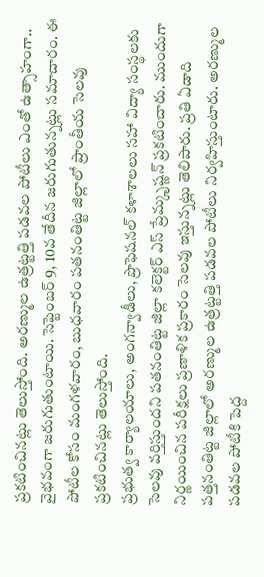ప్రకటించినట్లు తెలుస్తోంది. అరణ్ముల ఉత్రట్టత్తి పడవల పోటీలు ఎంతో ఉత్సాహంగా.. వైభవంగా జరుగుతుంటాయి. సెప్టెంబర్ 9, 10వ తేదీన జరుగుతున్నట్లు సమాచారం. ఈ పోటీల కోసం మంగళవారం, బుధవారం పతనంతిట్ట జిల్లాలో ప్రాంతీయ సెలవు ప్రకటించినట్లు తెలుస్తోంది.
ప్రభుత్వ కార్యాలయాలు, అంగన్వాడీలు, ప్రొఫెషనల్ కళాశాలలు సహా విద్యా సంస్థలకు సెలవు వర్తిస్తుందని పతనంతిట్ట జిల్లా కలెక్టర్ ఎస్ ప్రేమ్కృష్ణన్ ప్రకటించారు. ముందుగా నిర్ణయించిన పరీక్షలు ప్రణాళిక ప్రకారం సెలవు ఇస్తున్నట్లు తెలిపారు. ప్రతి ఏడాది పత్తనంతిట్ట జిల్లాలో అరణ్ముల ఉత్రట్టత్తి పడవల పోటీలు నిర్వహిస్తుంటారు. అరణ్ముల పడవల పోటీకి పెద్ద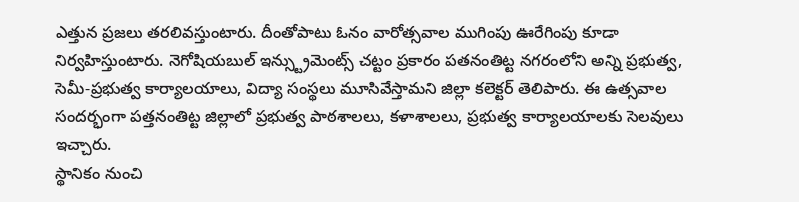ఎత్తున ప్రజలు తరలివస్తుంటారు. దీంతోపాటు ఓనం వారోత్సవాల ముగింపు ఊరేగింపు కూడా నిర్వహిస్తుంటారు. నెగోషియబుల్ ఇన్స్ట్రుమెంట్స్ చట్టం ప్రకారం పతనంతిట్ట నగరంలోని అన్ని ప్రభుత్వ, సెమీ-ప్రభుత్వ కార్యాలయాలు, విద్యా సంస్థలు మూసివేస్తామని జిల్లా కలెక్టర్ తెలిపారు. ఈ ఉత్సవాల సందర్భంగా పత్తనంతిట్ట జిల్లాలో ప్రభుత్వ పాఠశాలలు, కళాశాలలు, ప్రభుత్వ కార్యాలయాలకు సెలవులు ఇచ్చారు.
స్థానికం నుంచి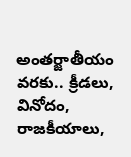అంతర్జాతీయం వరకు.. క్రీడలు, వినోదం, రాజకీయాలు,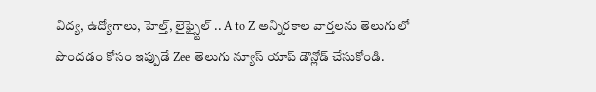విద్య, ఉద్యోగాలు, హెల్త్, లైఫ్స్టైల్ .. A to Z అన్నిరకాల వార్తలను తెలుగులో పొందడం కోసం ఇప్పుడే Zee తెలుగు న్యూస్ యాప్ డౌన్లోడ్ చేసుకోండి.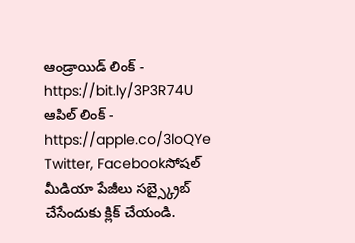ఆండ్రాయిడ్ లింక్ - https://bit.ly/3P3R74U
ఆపిల్ లింక్ - https://apple.co/3loQYe
Twitter, Facebookసోషల్ మీడియా పేజీలు సబ్స్క్రైబ్ చేసేందుకు క్లిక్ చేయండి.